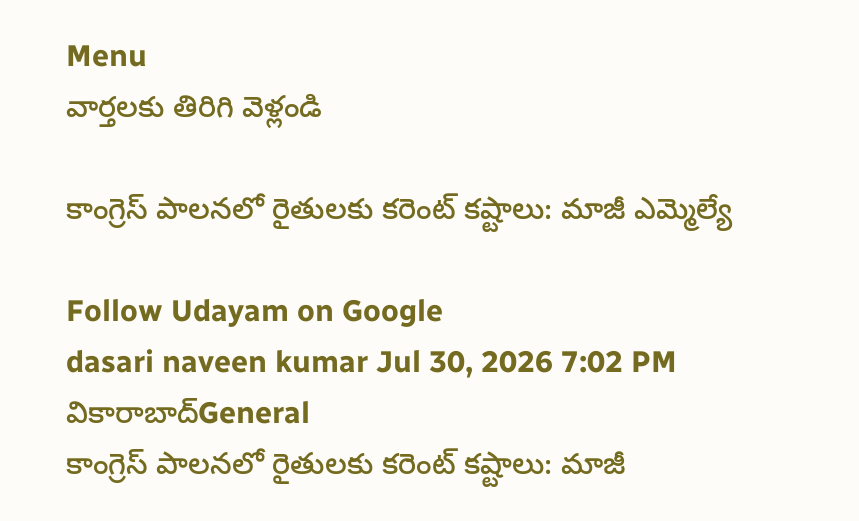Menu
వార్తలకు తిరిగి వెళ్లండి

కాంగ్రెస్ పాలనలో రైతులకు కరెంట్ కష్టాలు: మాజీ ఎమ్మెల్యే

Follow Udayam on Google
dasari naveen kumar Jul 30, 2026 7:02 PM వికారాబాద్General
కాంగ్రెస్ పాలనలో రైతులకు కరెంట్ కష్టాలు: మాజీ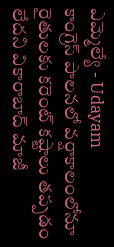ఎమ్మెల్యే - Udayam
కాంగ్రెస్ పాలనలో వర్షాకాలంలోనూ రైతులకు కరెంట్ కష్టాలు తప్పడం లేదని వికారాబాద్ మాజీ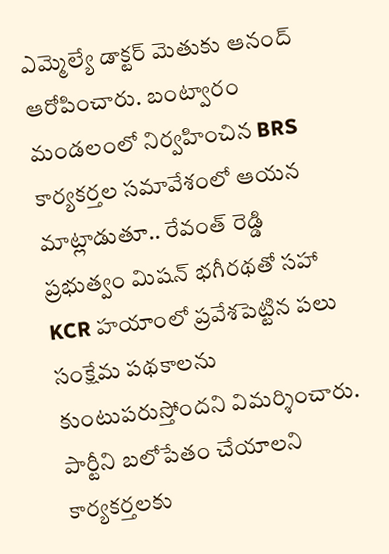ఎమ్మెల్యే డాక్టర్ మెతుకు ఆనంద్ ఆరోపించారు. బంట్వారం మండలంలో నిర్వహించిన BRS కార్యకర్తల సమావేశంలో ఆయన మాట్లాడుతూ.. రేవంత్ రెడ్డి ప్రభుత్వం మిషన్ భగీరథతో సహా KCR హయాంలో ప్రవేశపెట్టిన పలు సంక్షేమ పథకాలను కుంటుపరుస్తోందని విమర్శించారు. పార్టీని బలోపేతం చేయాలని కార్యకర్తలకు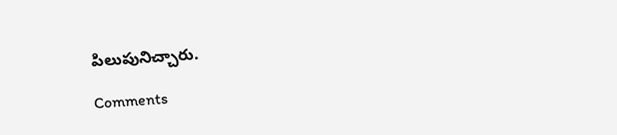పిలుపునిచ్చారు.

Comments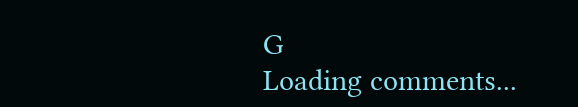G
Loading comments...